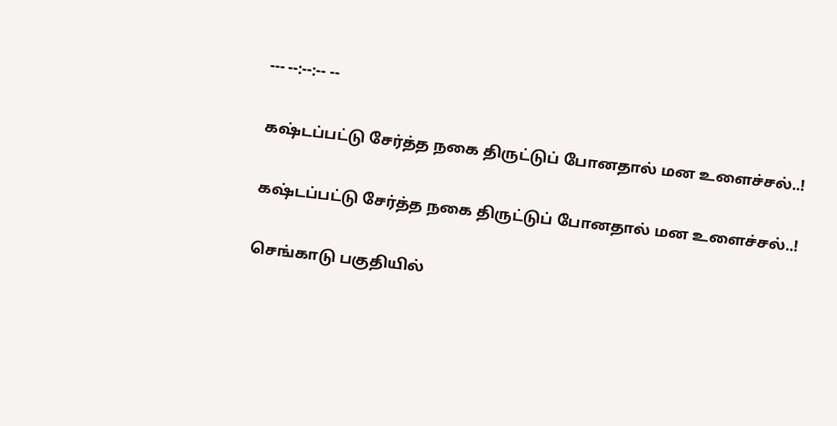--- --:--:-- --

கஷ்டப்பட்டு சேர்த்த நகை திருட்டுப் போனதால் மன உளைச்சல்..!

கஷ்டப்பட்டு சேர்த்த நகை திருட்டுப் போனதால் மன உளைச்சல்..!

செங்காடு பகுதியில்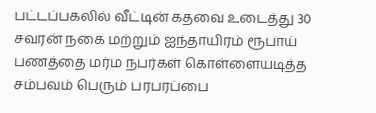பட்டப்பகலில் வீட்டின் கதவை உடைத்து 30 சவரன் நகை மற்றும் ஐந்தாயிரம் ரூபாய் பணத்தை மர்ம நபர்கள் கொள்ளையடித்த சம்பவம் பெரும் பரபரப்பை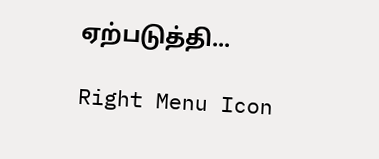ஏற்படுத்தி...

Right Menu Icon